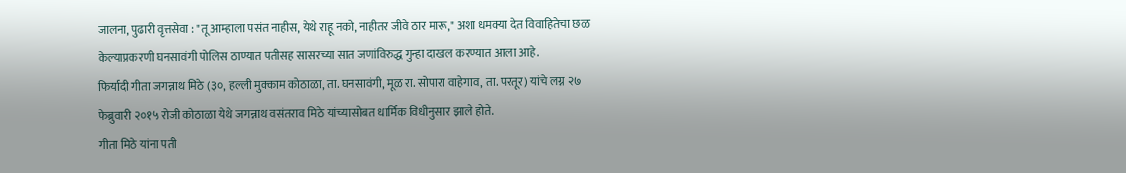जालना, पुढारी वृत्तसेवा : "तू आम्हाला पसंत नाहीस, येथे राहू नको, नाहीतर जीवे ठार मारू," अशा धमक्या देत विवाहितेचा छळ केल्याप्रकरणी घनसावंगी पोलिस ठाण्यात पतीसह सासरच्या सात जणांविरुद्ध गुन्हा दाखल करण्यात आला आहे.
फिर्यादी गीता जगन्नाथ मिठे (३०, हल्ली मुक्काम कोठाळा, ता. घनसावंगी, मूळ रा. सोपारा वाहेगाव, ता. परतूर) यांचे लग्न २७ फेब्रुवारी २०१५ रोजी कोठाळा येथे जगन्नाथ वसंतराव मिठे यांच्यासोबत धार्मिक विधीनुसार झाले होते.
गीता मिठे यांना पती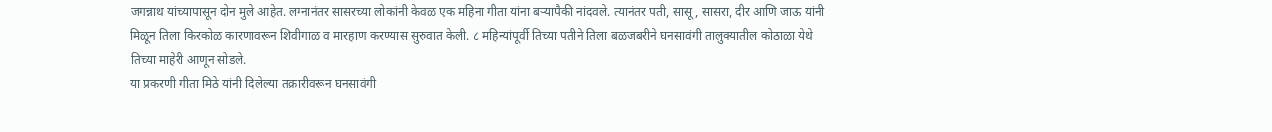जगन्नाथ यांच्यापासून दोन मुले आहेत. लग्नानंतर सासरच्या लोकांनी केवळ एक महिना गीता यांना बऱ्यापैकी नांदवले. त्यानंतर पती, सासू, सासरा, दीर आणि जाऊ यांनी मिळून तिला किरकोळ कारणावरून शिवीगाळ व मारहाण करण्यास सुरुवात केली. ८ महिन्यांपूर्वी तिच्या पतीने तिला बळजबरीने घनसावंगी तालुक्यातील कोठाळा येथे तिच्या माहेरी आणून सोडले.
या प्रकरणी गीता मिठे यांनी दिलेल्या तक्रारीवरून घनसावंगी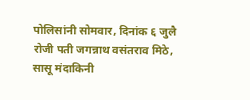पोलिसांनी सोमवार, दिनांक ६ जुलै रोजी पती जगन्नाथ वसंतराव मिठे, सासू मंदाकिनी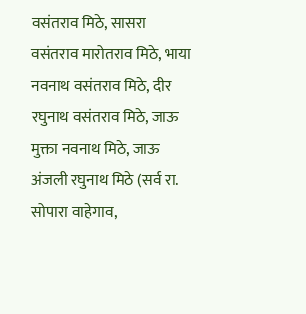वसंतराव मिठे, सासरा वसंतराव मारोतराव मिठे, भाया नवनाथ वसंतराव मिठे, दीर रघुनाथ वसंतराव मिठे, जाऊ मुक्ता नवनाथ मिठे, जाऊ अंजली रघुनाथ मिठे (सर्व रा. सोपारा वाहेगाव,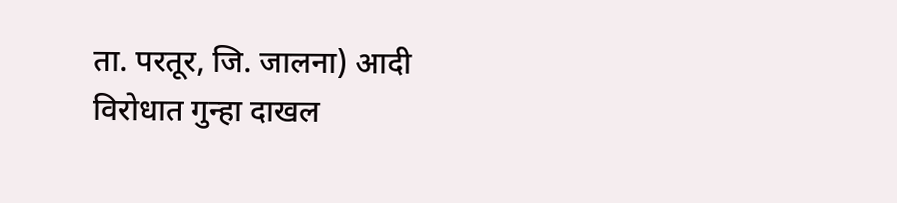ता. परतूर, जि. जालना) आदी विरोधात गुन्हा दाखल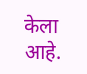केला आहे.